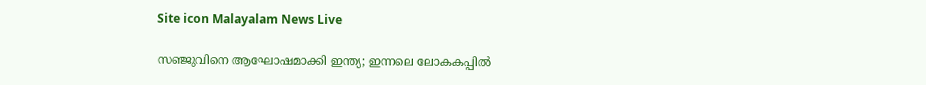Site icon Malayalam News Live

സഞ്ജുവിനെ ആഘോഷമാക്കി ഇന്ത്യ; ഇന്നലെ ലോകകപ്പിൽ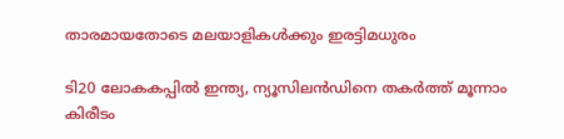താരമായതോടെ മലയാളികൾക്കും ഇരട്ടിമധുരം

ടി20 ലോകകപ്പില്‍ ഇന്ത്യ, ന്യൂസിലൻഡിനെ തകര്‍ത്ത് മൂന്നാം കിരീടം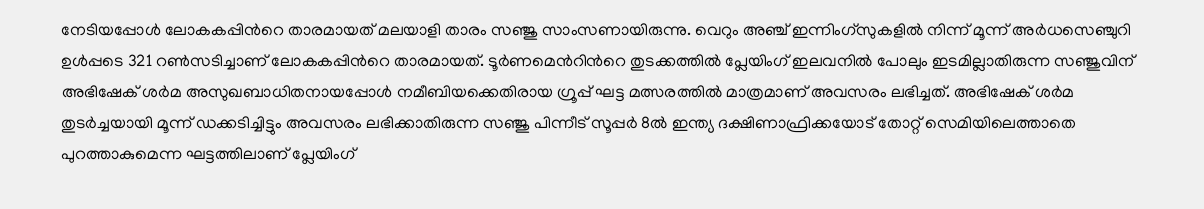നേടിയപ്പോള്‍ ലോകകപ്പിന്‍റെ താരമായത് മലയാളി താരം സഞ്ജു സാംസണായിരുന്നു. വെറും അഞ്ച് ഇന്നിംഗ്സുകളില്‍ നിന്ന് മൂന്ന് അര്‍ധസെഞ്ചുറി ഉള്‍പ്പടെ 321 റണ്‍സടിച്ചാണ് ലോകകപ്പിന്‍റെ താരമായത്. ടൂര്‍ണമെന്‍റിന്‍റെ തുടക്കത്തില്‍ പ്ലേയിംഗ് ഇലവനില്‍ പോലും ഇടമില്ലാതിരുന്ന സഞ്ജുവിന് അഭിഷേക് ശര്‍മ അസുഖബാധിതനായപ്പോള്‍ നമീബിയക്കെതിരായ ഗ്രൂപ്പ് ഘട്ട മത്സരത്തില്‍ മാത്രമാണ് അവസരം ലഭിച്ചത്. അഭിഷേക് ശര്‍മ തുടര്‍ച്ചയായി മൂന്ന് ഡക്കടിച്ചിട്ടും അവസരം ലഭിക്കാതിരുന്ന സഞ്ജു പിന്നീട് സൂപ്പര്‍ 8ല്‍ ഇന്ത്യ ദക്ഷിണാഫ്രിക്കയോട് തോറ്റ് സെമിയിലെത്താതെ പുറത്താകുമെന്ന ഘട്ടത്തിലാണ് പ്ലേയിംഗ്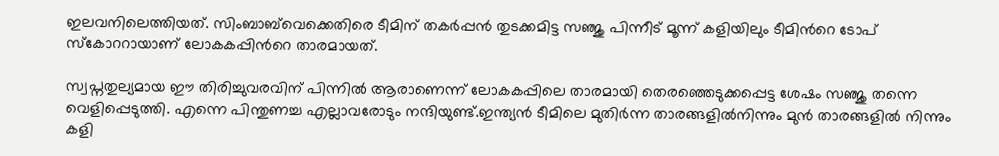ഇലവനിലെത്തിയത്. സിംബാബ്‌വെക്കെതിരെ ടീമിന് തകര്‍പ്പൻ തുടക്കമിട്ട സഞ്ജു പിന്നീട് മൂന്ന് കളിയിലും ടീമിന്‍റെ ടോപ് സ്കോററായാണ് ലോകകപ്പിന്‍റെ താരമായത്.

സ്വപ്നതുല്യമായ ഈ തിരിച്ചുവരവിന് പിന്നില്‍ ആരാണെന്ന് ലോകകപ്പിലെ താരമായി തെരഞ്ഞെടുക്കപ്പെട്ട ശേഷം സഞ്ജു തന്നെ വെളിപ്പെടുത്തി. എന്നെ പിന്തുണച്ച എല്ലാവരോടും നന്ദിയുണ്ട്.ഇന്ത്യൻ ടീമിലെ മുതിർന്ന താരങ്ങളിൽനിന്നും മുൻ താരങ്ങളില്‍ നിന്നും കളി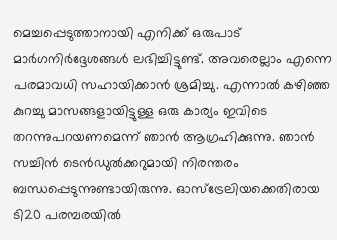മെച്ചപ്പെടുത്താനായി എനിക്ക് ഒരുപാട് മാർഗനിർദ്ദേശങ്ങൾ ലഭിച്ചിട്ടുണ്ട്. അവരെല്ലാം എന്നെ പരമാവധി സഹായിക്കാൻ ശ്രമിച്ചു. എന്നാല്‍ കഴിഞ്ഞ കുറച്ചു മാസങ്ങളായിട്ടുള്ള ഒരു കാര്യം ഇവിടെ തറന്നുപറയണമെന്ന് ഞാൻ ആഗ്രഹിക്കുന്നു. ഞാൻ സച്ചിൻ ടെൻഡുൽക്കറുമായി നിരന്തരം ബന്ധപ്പെടുന്നുണ്ടായിരുന്നു. ഓസ്‌ട്രേലിയക്കെതിരായ ടി20 പരമ്പരയില്‍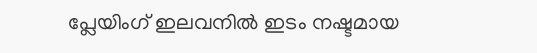പ്ലേയിംഗ് ഇലവനില്‍ ഇടം നഷ്ടമായ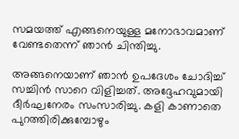സമയത്ത് എങ്ങനെയുള്ള മനോഭാവമാണ് വേണ്ടതെന്ന് ഞാൻ ചിന്തിച്ചു.

അങ്ങനെയാണ് ഞാന്‍ ഉപദേശം ചോദിച്ച് സച്ചിൻ സാറെ വിളിച്ചത്. അദ്ദേഹവുമായി ദീര്‍ഘനേരം സംസാരിച്ചു. കളി കാണാതെ പുറത്തിരിക്കുമ്പോഴും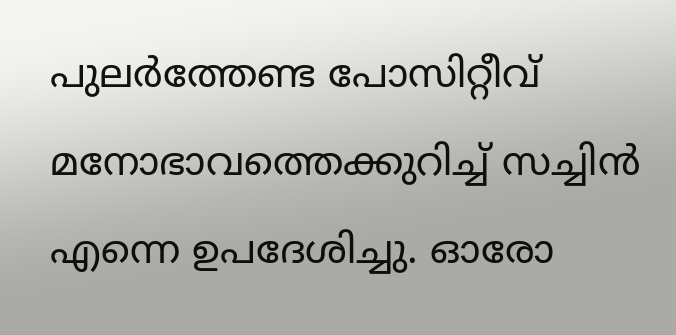പുലർത്തേണ്ട പോസിറ്റീവ് മനോഭാവത്തെക്കുറിച്ച് സച്ചിൻ എന്നെ ഉപദേശിച്ചു. ഓരോ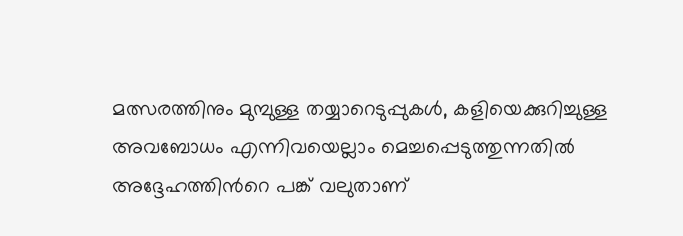മത്സരത്തിനും മുമ്പുള്ള തയ്യാറെടുപ്പുകൾ, കളിയെക്കുറിച്ചുള്ള അവബോധം എന്നിവയെല്ലാം മെച്ചപ്പെടുത്തുന്നതില്‍ അദ്ദേഹത്തിന്‍റെ പങ്ക് വലുതാണ്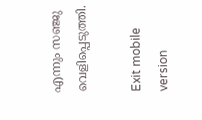എന്നും സഞ്ജു വെളിപ്പെടുത്തി.

Exit mobile version